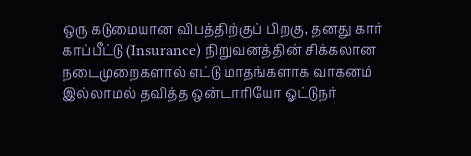ஒரு கடுமையான விபத்திற்குப் பிறகு, தனது கார் காப்பீட்டு (Insurance) நிறுவனத்தின் சிக்கலான நடைமுறைகளால் எட்டு மாதங்களாக வாகனம் இல்லாமல் தவித்த ஒன்டாரியோ ஓட்டுநர்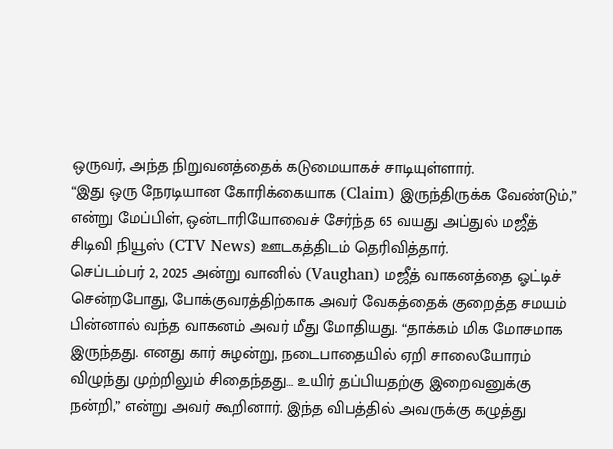ஒருவர், அந்த நிறுவனத்தைக் கடுமையாகச் சாடியுள்ளார்.
“இது ஒரு நேரடியான கோரிக்கையாக (Claim) இருந்திருக்க வேண்டும்,” என்று மேப்பிள், ஒன்டாரியோவைச் சேர்ந்த 65 வயது அப்துல் மஜீத் சிடிவி நியூஸ் (CTV News) ஊடகத்திடம் தெரிவித்தார்.
செப்டம்பர் 2, 2025 அன்று வானில் (Vaughan) மஜீத் வாகனத்தை ஓட்டிச் சென்றபோது, போக்குவரத்திற்காக அவர் வேகத்தைக் குறைத்த சமயம் பின்னால் வந்த வாகனம் அவர் மீது மோதியது. “தாக்கம் மிக மோசமாக இருந்தது. எனது கார் சுழன்று, நடைபாதையில் ஏறி சாலையோரம் விழுந்து முற்றிலும் சிதைந்தது… உயிர் தப்பியதற்கு இறைவனுக்கு நன்றி,” என்று அவர் கூறினார். இந்த விபத்தில் அவருக்கு கழுத்து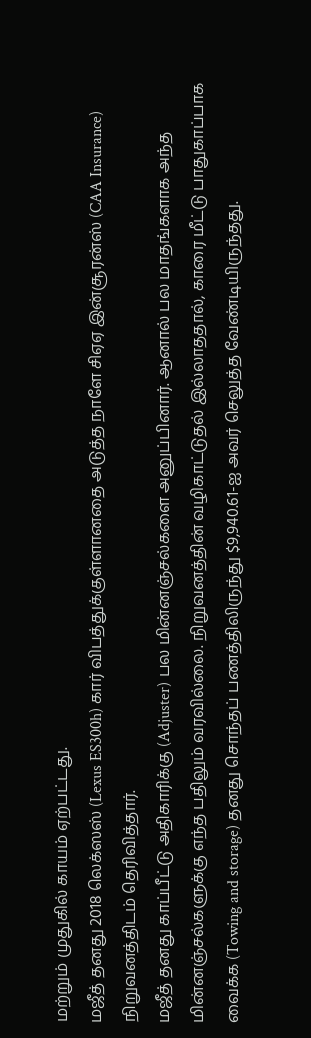மற்றும் முதுகில் காயம் ஏற்பட்டது.
மஜீத் தனது 2018 லெக்ஸஸ் (Lexus ES300h) கார் விபத்துக்குள்ளானதை அடுத்த நாளே சிஏஏ இன்சூரன்ஸ் (CAA Insurance) நிறுவனத்திடம் தெரிவித்தார்.
மஜீத் தனது காப்பீட்டு அதிகாரிக்கு (Adjuster) பல மின்னஞ்சல்களை அனுப்பினார். ஆனால் பல மாதங்களாக அந்த மின்னஞ்சல்களுக்கு எந்த பதிலும் வரவில்லை. நிறுவனத்தின் வழிகாட்டுதல் இல்லாததால், காரை மீட்டு பாதுகாப்பாக வைக்க (Towing and storage) தனது சொந்தப் பணத்திலிருந்து $9,940.61-ஐ அவர் செலுத்த வேண்டியிருந்தது.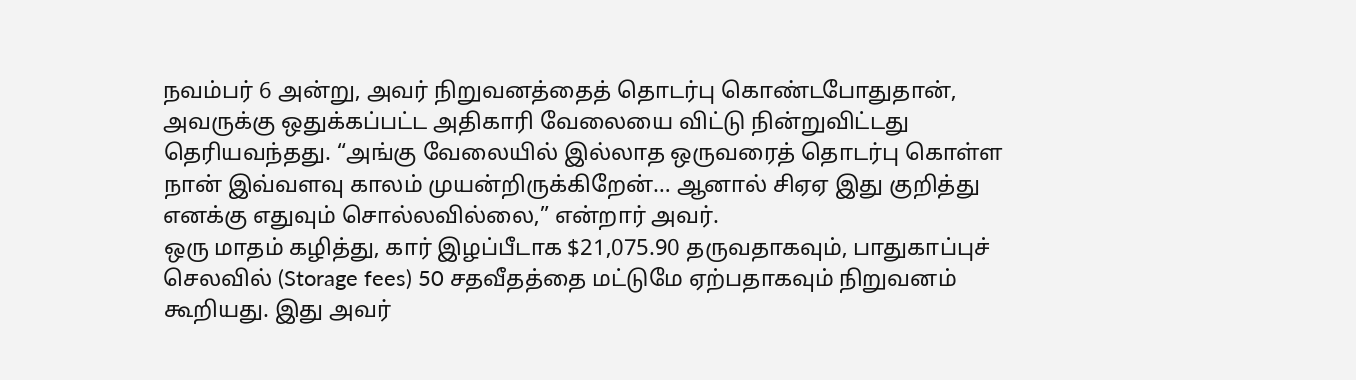நவம்பர் 6 அன்று, அவர் நிறுவனத்தைத் தொடர்பு கொண்டபோதுதான், அவருக்கு ஒதுக்கப்பட்ட அதிகாரி வேலையை விட்டு நின்றுவிட்டது தெரியவந்தது. “அங்கு வேலையில் இல்லாத ஒருவரைத் தொடர்பு கொள்ள நான் இவ்வளவு காலம் முயன்றிருக்கிறேன்… ஆனால் சிஏஏ இது குறித்து எனக்கு எதுவும் சொல்லவில்லை,” என்றார் அவர்.
ஒரு மாதம் கழித்து, கார் இழப்பீடாக $21,075.90 தருவதாகவும், பாதுகாப்புச் செலவில் (Storage fees) 50 சதவீதத்தை மட்டுமே ஏற்பதாகவும் நிறுவனம் கூறியது. இது அவர்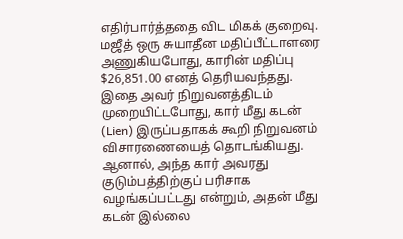எதிர்பார்த்ததை விட மிகக் குறைவு.
மஜீத் ஒரு சுயாதீன மதிப்பீட்டாளரை அணுகியபோது, காரின் மதிப்பு $26,851.00 எனத் தெரியவந்தது. இதை அவர் நிறுவனத்திடம் முறையிட்டபோது, கார் மீது கடன் (Lien) இருப்பதாகக் கூறி நிறுவனம் விசாரணையைத் தொடங்கியது. ஆனால், அந்த கார் அவரது குடும்பத்திற்குப் பரிசாக வழங்கப்பட்டது என்றும், அதன் மீது கடன் இல்லை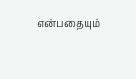என்பதையும்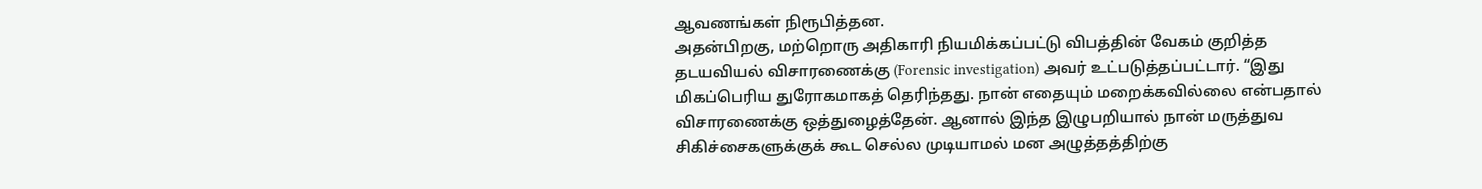ஆவணங்கள் நிரூபித்தன.
அதன்பிறகு, மற்றொரு அதிகாரி நியமிக்கப்பட்டு விபத்தின் வேகம் குறித்த தடயவியல் விசாரணைக்கு (Forensic investigation) அவர் உட்படுத்தப்பட்டார். “இது மிகப்பெரிய துரோகமாகத் தெரிந்தது. நான் எதையும் மறைக்கவில்லை என்பதால் விசாரணைக்கு ஒத்துழைத்தேன். ஆனால் இந்த இழுபறியால் நான் மருத்துவ சிகிச்சைகளுக்குக் கூட செல்ல முடியாமல் மன அழுத்தத்திற்கு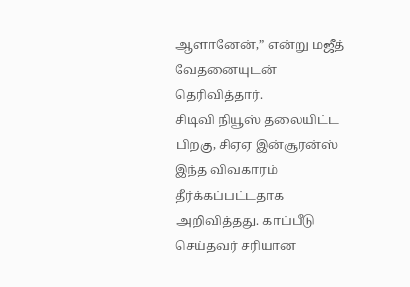ஆளானேன்,” என்று மஜீத் வேதனையுடன் தெரிவித்தார்.
சிடிவி நியூஸ் தலையிட்ட பிறகு, சிஏஏ இன்சூரன்ஸ் இந்த விவகாரம் தீர்க்கப்பட்டதாக அறிவித்தது. காப்பீடு செய்தவர் சரியான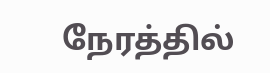நேரத்தில்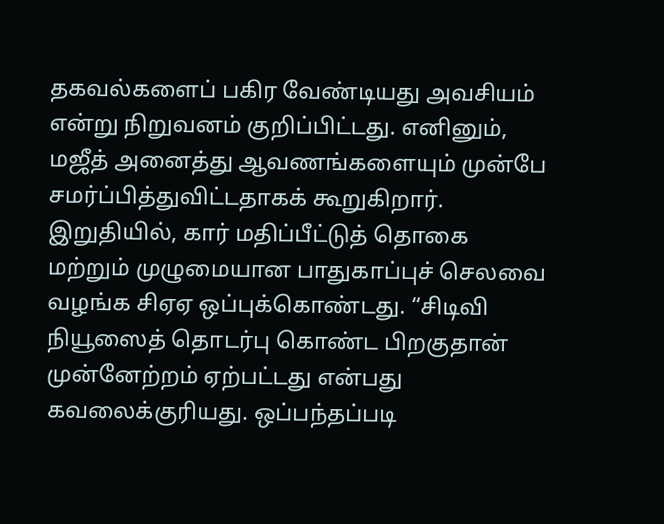தகவல்களைப் பகிர வேண்டியது அவசியம் என்று நிறுவனம் குறிப்பிட்டது. எனினும், மஜீத் அனைத்து ஆவணங்களையும் முன்பே சமர்ப்பித்துவிட்டதாகக் கூறுகிறார்.
இறுதியில், கார் மதிப்பீட்டுத் தொகை மற்றும் முழுமையான பாதுகாப்புச் செலவை வழங்க சிஏஏ ஒப்புக்கொண்டது. “சிடிவி நியூஸைத் தொடர்பு கொண்ட பிறகுதான் முன்னேற்றம் ஏற்பட்டது என்பது கவலைக்குரியது. ஒப்பந்தப்படி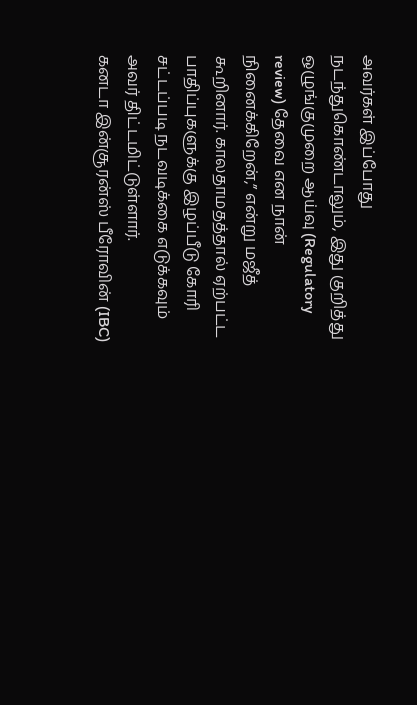அவர்கள் இப்போது நடந்துகொண்டாலும், இது குறித்து ஒழுங்குமுறை ஆய்வு (Regulatory review) தேவை என நான் நினைக்கிறேன்,” என்று மஜீத் கூறினார். காலதாமதத்தால் ஏற்பட்ட பாதிப்புகளுக்கு இழப்பீடு கோரி சட்டப்படி நடவடிக்கை எடுக்கவும் அவர் திட்டமிட்டுள்ளார்.
கனடா இன்சூரன்ஸ் பீரோவின் (IBC)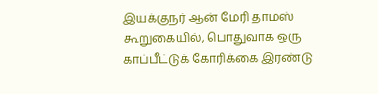இயக்குநர் ஆன் மேரி தாமஸ் கூறுகையில், பொதுவாக ஒரு காப்பீட்டுக் கோரிக்கை இரண்டு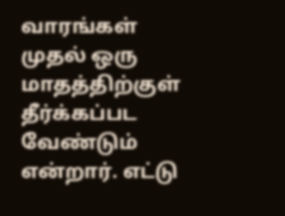வாரங்கள் முதல் ஒரு மாதத்திற்குள் தீர்க்கப்பட வேண்டும் என்றார். எட்டு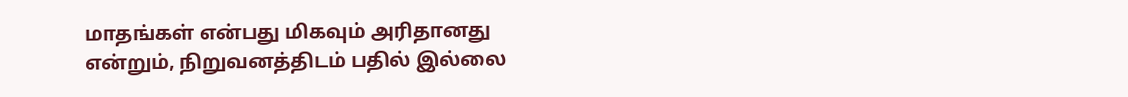மாதங்கள் என்பது மிகவும் அரிதானது என்றும், நிறுவனத்திடம் பதில் இல்லை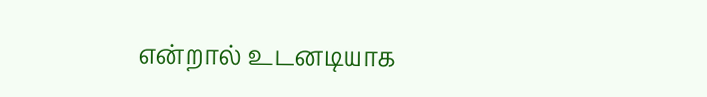என்றால் உடனடியாக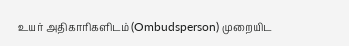உயர் அதிகாரிகளிடம் (Ombudsperson) முறையிட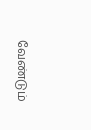வேண்டும்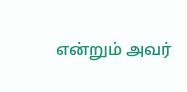என்றும் அவர்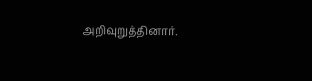அறிவுறுத்தினார்.